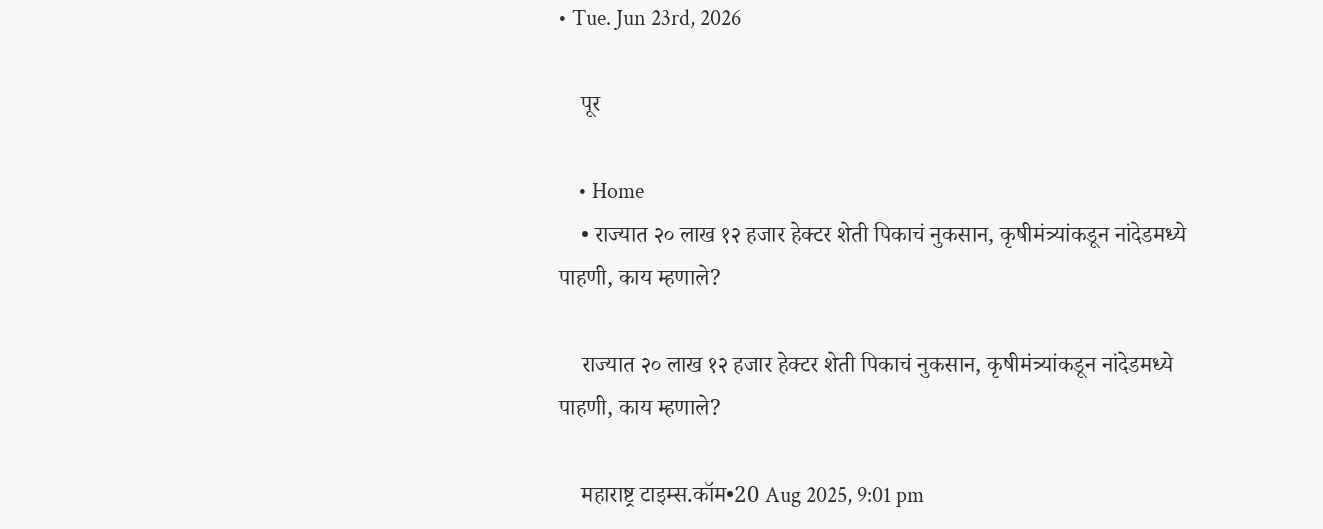• Tue. Jun 23rd, 2026

    पूर

    • Home
    • राज्यात २० लाख १२ हजार हेक्टर शेती पिकाचं नुकसान, कृषीमंत्र्यांकडून नांदेडमध्ये पाहणी, काय म्हणाले?

    राज्यात २० लाख १२ हजार हेक्टर शेती पिकाचं नुकसान, कृषीमंत्र्यांकडून नांदेडमध्ये पाहणी, काय म्हणाले?

    महाराष्ट्र टाइम्स.कॉम•20 Aug 2025, 9:01 pm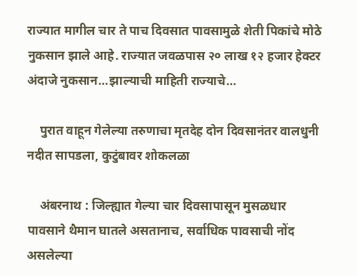राज्यात मागील चार ते पाच दिवसात पावसामुळे शेती पिकांचे मोठे नुकसान झाले आहे. राज्यात जवळपास २० लाख १२ हजार हेक्टर अंदाजे नुकसान…झाल्याची माहिती राज्याचे…

    पुरात वाहून गेलेल्या तरुणाचा मृतदेह दोन दिवसानंतर वालधुनी नदीत सापडला, कुटुंबावर शोकलळा

    अंबरनाथ : जिल्ह्यात गेल्या चार दिवसापासून मुसळधार पावसाने थैमान घातले असतानाच, सर्वाधिक पावसाची नोंद असलेल्या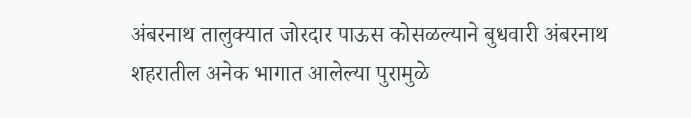अंबरनाथ तालुक्यात जोरदार पाऊस कोसळल्याने बुधवारी अंबरनाथ शहरातील अनेक भागात आलेल्या पुरामुळे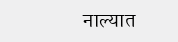नाल्यात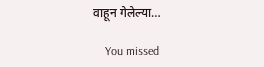वाहून गेलेल्या…

    You missed